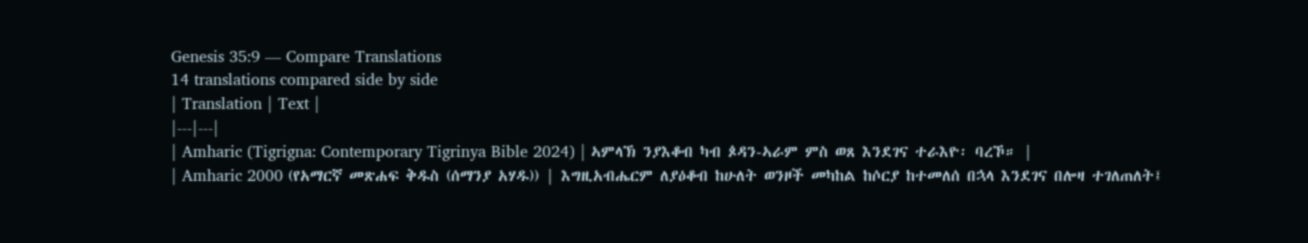Genesis 35:9 — Compare Translations
14 translations compared side by side
| Translation | Text |
|---|---|
| Amharic (Tigrigna: Contemporary Tigrinya Bible 2024) | ኣምላኽ ንያእቆብ ካብ ጶዳን-ኣራም ምስ ወጸ እንደገና ተራእዮ፡ ባረኾ። |
| Amharic 2000 (የአማርኛ መጽሐፍ ቅዱስ (ሰማንያ አሃዱ)) | እግዚአብሔርም ለያዕቆብ ከሁለት ወንዞች መካከል ከሶርያ ከተመለሰ በኋላ እንደገና በሎዛ ተገለጠለት፤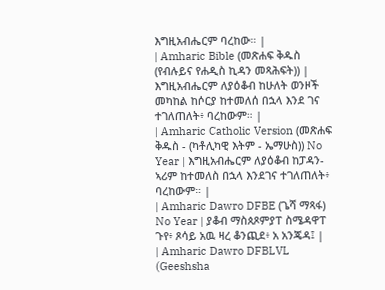እግዚአብሔርም ባረከው። |
| Amharic Bible (መጽሐፍ ቅዱስ (የብሉይና የሐዲስ ኪዳን መጻሕፍት)) | እግዚአብሔርም ለያዕቆብ ከሁለት ወንዞች መካከል ከሶርያ ከተመለሰ በኋላ እንደ ገና ተገለጠለት፥ ባረከውም። |
| Amharic Catholic Version (መጽሐፍ ቅዱስ - (ካቶሊካዊ እትም - ኤማሁስ)) No Year | እግዚአብሔርም ለያዕቆብ ከፓዳን-ኣሪም ከተመለስ በኋላ እንደገና ተገለጠለት፥ ባረከውም። |
| Amharic Dawro DFBE (ጌሻ ማጻፋ) No Year | ያቆብ ማስጰጾምያፐ ስሜዳዋፐ ጉየ፥ ጾሳይ አዉ ዛረ ቆንጪደ፥ አ አንጄዳ፤ |
| Amharic Dawro DFBLVL (Geeshsha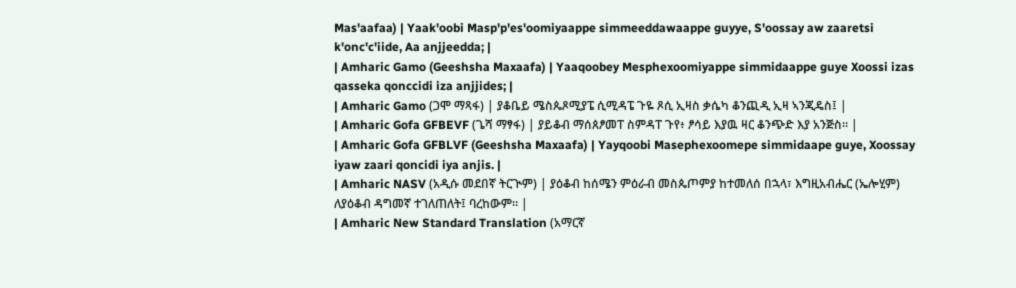Mas'aafaa) | Yaak'oobi Masp'p'es'oomiyaappe simmeeddawaappe guyye, S'oossay aw zaaretsi k'onc'c'iide, Aa anjjeedda; |
| Amharic Gamo (Geeshsha Maxaafa) | Yaaqoobey Mesphexoomiyappe simmidaappe guye Xoossi izas qasseka qonccidi iza anjjides; |
| Amharic Gamo (ጋሞ ማጻፋ) | ያቆቤይ ሜስጴጾሚያፔ ሲሚዳፔ ጉዬ ጾሲ ኢዛስ ቃሴካ ቆንጪዲ ኢዛ ኣንጂዴስ፤ |
| Amharic Gofa GFBEVF (ጌሻ ማፃፋ) | ያይቆብ ማሰጰፆመፐ ስምዳፐ ጉየ፥ ፆሳይ እያዉ ዛር ቆንጭድ እያ አንጅስ። |
| Amharic Gofa GFBLVF (Geeshsha Maxaafa) | Yayqoobi Masephexoomepe simmidaape guye, Xoossay iyaw zaari qoncidi iya anjis. |
| Amharic NASV (አዲሱ መደበኛ ትርጒም) | ያዕቆብ ከሰሜን ምዕራብ መስጴጦምያ ከተመለሰ በኋላ፣ እግዚአብሔር (ኤሎሂም) ለያዕቆብ ዳግመኛ ተገለጠለት፤ ባረከውም። |
| Amharic New Standard Translation (አማርኛ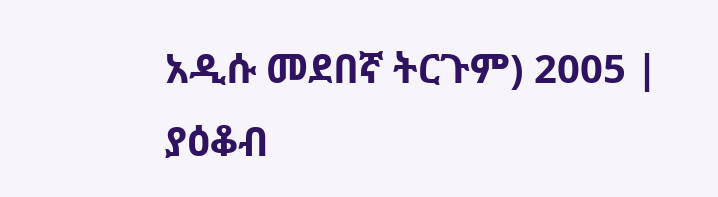አዲሱ መደበኛ ትርጉም) 2005 | ያዕቆብ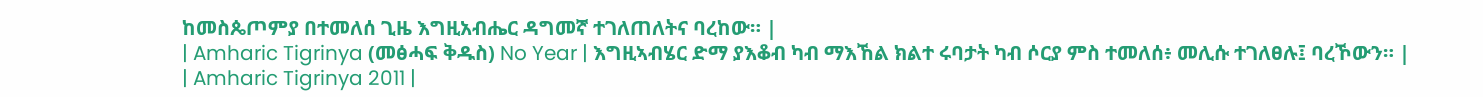ከመስጴጦምያ በተመለሰ ጊዜ እግዚአብሔር ዳግመኛ ተገለጠለትና ባረከው። |
| Amharic Tigrinya (መፅሓፍ ቅዱስ) No Year | እግዚኣብሄር ድማ ያእቆብ ካብ ማእኸል ክልተ ሩባታት ካብ ሶርያ ምስ ተመለሰ፥ መሊሱ ተገለፀሉ፤ ባረኾውን። |
| Amharic Tigrinya 2011 |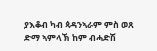ያእቆብ ካብ ጳዳንኣራም ምስ ወጸ ድማ ኣምላኽ ከም ብሓድሽ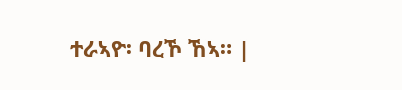ተራኣዮ፡ ባረኾ ኸኣ። |